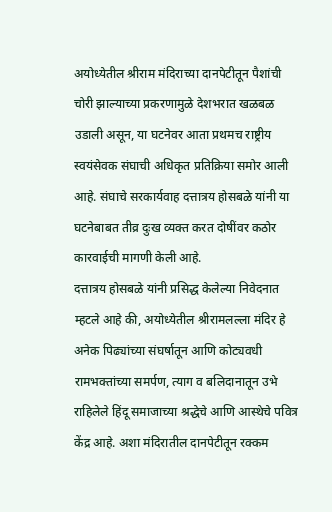अयोध्येतील श्रीराम मंदिराच्या दानपेटीतून पैशांची चोरी झाल्याच्या प्रकरणामुळे देशभरात खळबळ उडाली असून, या घटनेवर आता प्रथमच राष्ट्रीय स्वयंसेवक संघाची अधिकृत प्रतिक्रिया समोर आली आहे. संघाचे सरकार्यवाह दत्तात्रय होसबळे यांनी या घटनेबाबत तीव्र दुःख व्यक्त करत दोषींवर कठोर कारवाईची मागणी केली आहे.
दत्तात्रय होसबळे यांनी प्रसिद्ध केलेल्या निवेदनात म्हटले आहे की, अयोध्येतील श्रीरामलल्ला मंदिर हे अनेक पिढ्यांच्या संघर्षातून आणि कोट्यवधी रामभक्तांच्या समर्पण, त्याग व बलिदानातून उभे राहिलेले हिंदू समाजाच्या श्रद्धेचे आणि आस्थेचे पवित्र केंद्र आहे. अशा मंदिरातील दानपेटीतून रक्कम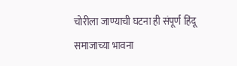चोरीला जाण्याची घटना ही संपूर्ण हिंदू समाजाच्या भावना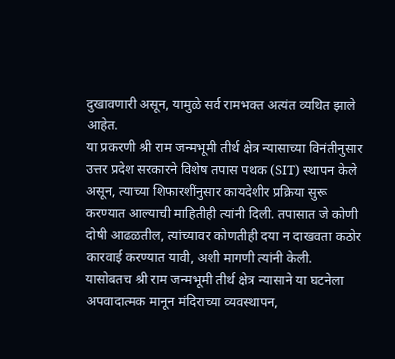दुखावणारी असून, यामुळे सर्व रामभक्त अत्यंत व्यथित झाले आहेत.
या प्रकरणी श्री राम जन्मभूमी तीर्थ क्षेत्र न्यासाच्या विनंतीनुसार उत्तर प्रदेश सरकारने विशेष तपास पथक (SIT) स्थापन केले असून, त्याच्या शिफारशींनुसार कायदेशीर प्रक्रिया सुरू करण्यात आल्याची माहितीही त्यांनी दिली. तपासात जे कोणी दोषी आढळतील, त्यांच्यावर कोणतीही दया न दाखवता कठोर कारवाई करण्यात यावी, अशी मागणी त्यांनी केली.
यासोबतच श्री राम जन्मभूमी तीर्थ क्षेत्र न्यासाने या घटनेला अपवादात्मक मानून मंदिराच्या व्यवस्थापन,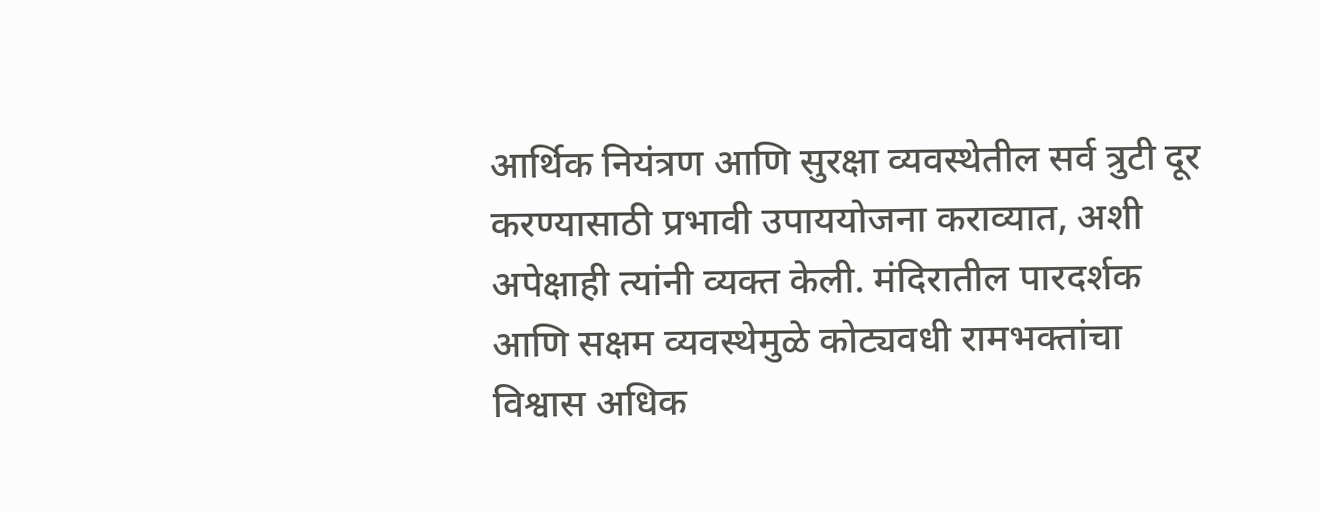आर्थिक नियंत्रण आणि सुरक्षा व्यवस्थेतील सर्व त्रुटी दूर करण्यासाठी प्रभावी उपाययोजना कराव्यात, अशी अपेक्षाही त्यांनी व्यक्त केली. मंदिरातील पारदर्शक आणि सक्षम व्यवस्थेमुळे कोट्यवधी रामभक्तांचा विश्वास अधिक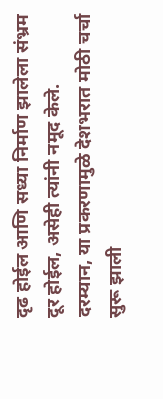दृढ होईल आणि सध्या निर्माण झालेला संभ्रम दूर होईल, असेही त्यांनी नमूद केले.
दरम्यान, या प्रकरणामुळे देशभरात मोठी चर्चा सुरू झाली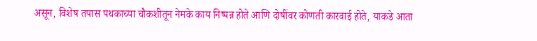असून, विशेष तपास पथकाच्या चौकशीतून नेमके काय निष्पन्न होते आणि दोषींवर कोणती कारवाई होते, याकडे आता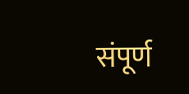संपूर्ण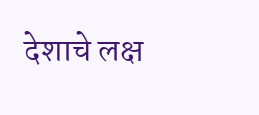देशाचे लक्ष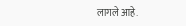लागले आहे.